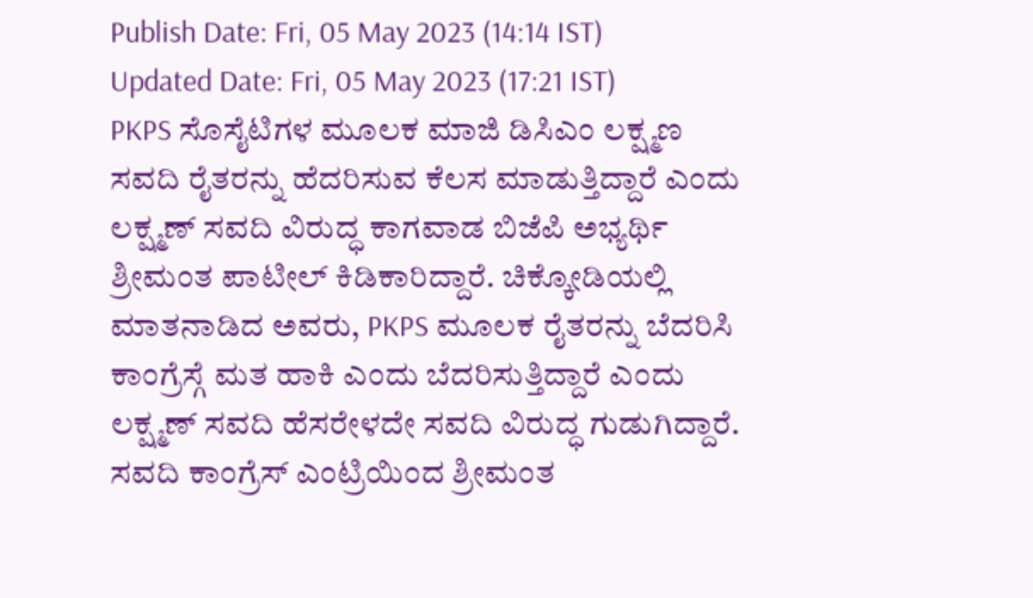Publish Date: Fri, 05 May 2023 (14:14 IST)
Updated Date: Fri, 05 May 2023 (17:21 IST)
PKPS ಸೊಸೈಟಿಗಳ ಮೂಲಕ ಮಾಜಿ ಡಿಸಿಎಂ ಲಕ್ಷ್ಮಣ ಸವದಿ ರೈತರನ್ನು ಹೆದರಿಸುವ ಕೆಲಸ ಮಾಡುತ್ತಿದ್ದಾರೆ ಎಂದು ಲಕ್ಷ್ಮಣ್ ಸವದಿ ವಿರುದ್ಧ ಕಾಗವಾಡ ಬಿಜೆಪಿ ಅಭ್ಯರ್ಥಿ ಶ್ರೀಮಂತ ಪಾಟೀಲ್ ಕಿಡಿಕಾರಿದ್ದಾರೆ. ಚಿಕ್ಕೋಡಿಯಲ್ಲಿ ಮಾತನಾಡಿದ ಅವರು, PKPS ಮೂಲಕ ರೈತರನ್ನು ಬೆದರಿಸಿ ಕಾಂಗ್ರೆಸ್ಗೆ ಮತ ಹಾಕಿ ಎಂದು ಬೆದರಿಸುತ್ತಿದ್ದಾರೆ ಎಂದು ಲಕ್ಷ್ಮಣ್ ಸವದಿ ಹೆಸರೇಳದೇ ಸವದಿ ವಿರುದ್ಧ ಗುಡುಗಿದ್ದಾರೆ. ಸವದಿ ಕಾಂಗ್ರೆಸ್ ಎಂಟ್ರಿಯಿಂದ ಶ್ರೀಮಂತ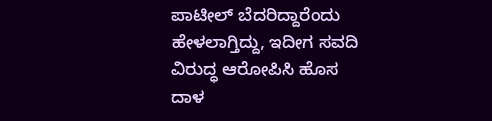ಪಾಟೀಲ್ ಬೆದರಿದ್ದಾರೆಂದು ಹೇಳಲಾಗ್ತಿದ್ದು, ಇದೀಗ ಸವದಿ ವಿರುದ್ಧ ಆರೋಪಿಸಿ ಹೊಸ ದಾಳ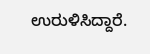ಉರುಳಿಸಿದ್ದಾರೆ.